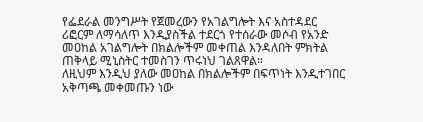የፌደራል መንግሥት የጀመረውን የአገልግሎት እና አስተዳደር ሪፎርም ለማሳለጥ እንዲያስችል ተደርጎ የተሰራው መሶብ የአንድ መዐከል አገልግሎት በክልሎችም መቀጠል እንዳለበት ምክትል ጠቅላይ ሚኒስትር ተመስገን ጥሩነህ ገልጸዋል።
ለዚህም እንዲህ ያለው መዐከል በክልሎችም በፍጥነት እንዲተገበር አቅጣጫ መቀመጡን ነው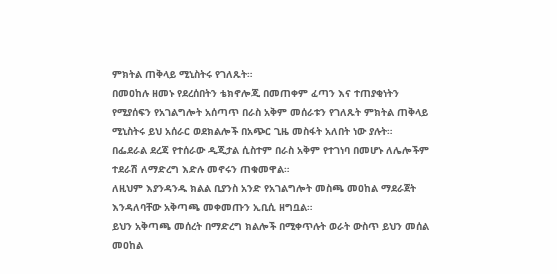ምክትል ጠቅላይ ሚኒስትሩ የገለጹት።
በመዐከሉ ዘመኑ የደረሰበትን ቴክኖሎጂ በመጠቀም ፈጣን እና ተጠያቂነትን የሚያሰፍን የአገልግሎት አሰጣጥ በራስ አቅም መሰራቱን የገለጹት ምክትል ጠቅላይ ሚኒስትሩ ይህ አሰራር ወደክልሎች በአጭር ጊዜ መስፋት አለበት ነው ያሉት።
በፌደራል ደረጃ የተሰራው ዲጂታል ሲስተም በራስ አቅም የተገነባ በመሆኑ ለሌሎችም ተደራሽ ለማድረግ እድሉ መኖሩን ጠቁመዋል።
ለዚህም እያንዳንዱ ክልል ቢያንስ አንድ የአገልግሎት መስጫ መዐከል ማደራጀት እንዳለባቸው አቅጣጫ መቀመጡን ኢቢሲ ዘግቧል።
ይህን አቅጣጫ መሰረት በማድረግ ክልሎች በሚቀጥሉት ወራት ውስጥ ይህን መሰል መዐከል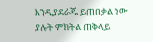እንዲያደራጁ ይጠበቃል ነው ያሉት ምክትል ጠቅላይ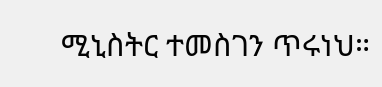ሚኒስትር ተመስገን ጥሩነህ።